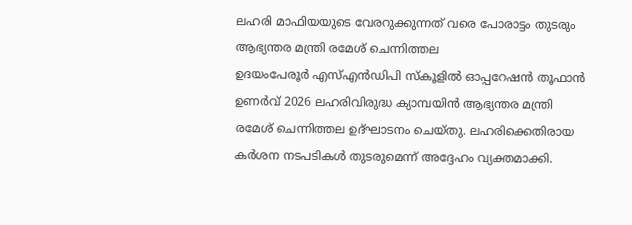ലഹരി മാഫിയയുടെ വേരറുക്കുന്നത് വരെ പോരാട്ടം തുടരും ആഭ്യന്തര മന്ത്രി രമേശ് ചെന്നിത്തല
ഉദയംപേരൂർ എസ്എൻഡിപി സ്കൂളിൽ ഓപ്പറേഷൻ തൂഫാൻ ഉണർവ് 2026 ലഹരിവിരുദ്ധ ക്യാമ്പയിൻ ആഭ്യന്തര മന്ത്രി രമേശ് ചെന്നിത്തല ഉദ്ഘാടനം ചെയ്തു. ലഹരിക്കെതിരായ കർശന നടപടികൾ തുടരുമെന്ന് അദ്ദേഹം വ്യക്തമാക്കി.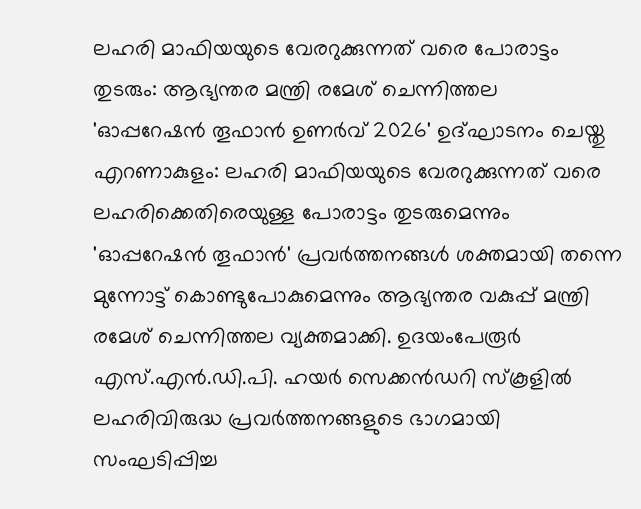ലഹരി മാഫിയയുടെ വേരറുക്കുന്നത് വരെ പോരാട്ടം തുടരും: ആഭ്യന്തര മന്ത്രി രമേശ് ചെന്നിത്തല
'ഓപ്പറേഷൻ തൂഫാൻ ഉണർവ് 2026' ഉദ്ഘാടനം ചെയ്തു
എറണാകുളം: ലഹരി മാഫിയയുടെ വേരറുക്കുന്നത് വരെ ലഹരിക്കെതിരെയുള്ള പോരാട്ടം തുടരുമെന്നും 'ഓപ്പറേഷൻ തൂഫാൻ' പ്രവർത്തനങ്ങൾ ശക്തമായി തന്നെ മുന്നോട്ട് കൊണ്ടുപോകുമെന്നും ആഭ്യന്തര വകുപ്പ് മന്ത്രി രമേശ് ചെന്നിത്തല വ്യക്തമാക്കി. ഉദയംപേരൂർ എസ്.എൻ.ഡി.പി. ഹയർ സെക്കൻഡറി സ്കൂളിൽ ലഹരിവിരുദ്ധ പ്രവർത്തനങ്ങളുടെ ഭാഗമായി സംഘടിപ്പിച്ച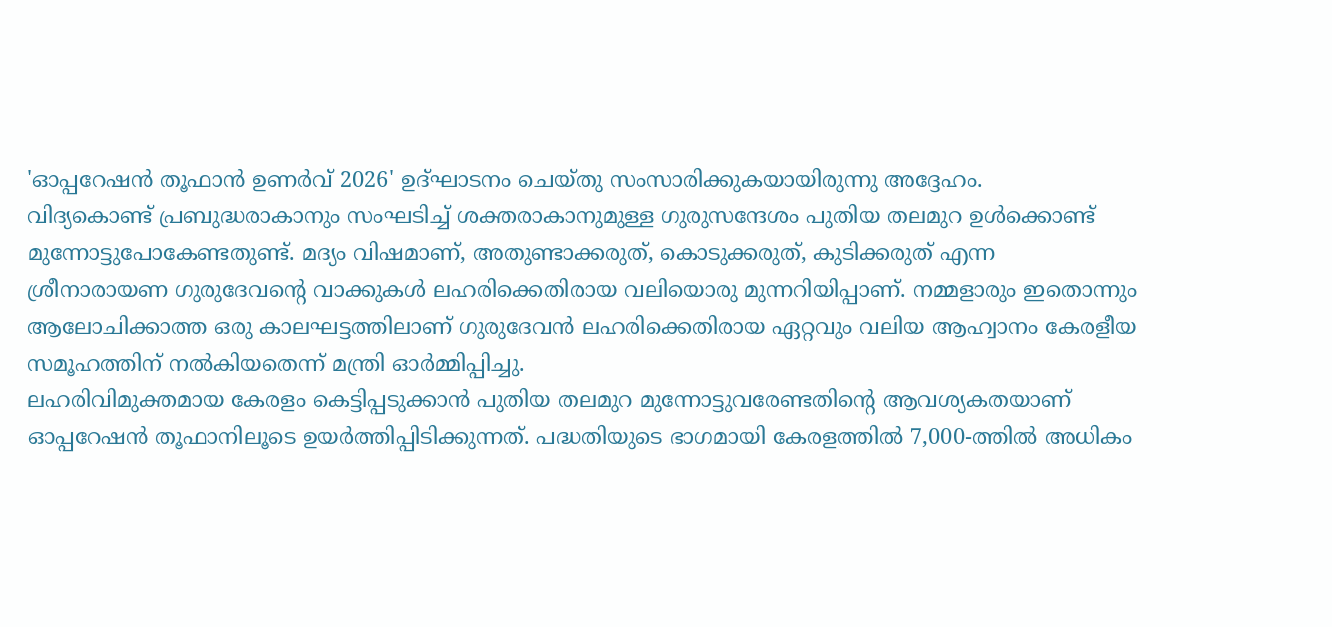'ഓപ്പറേഷൻ തൂഫാൻ ഉണർവ് 2026' ഉദ്ഘാടനം ചെയ്തു സംസാരിക്കുകയായിരുന്നു അദ്ദേഹം.
വിദ്യകൊണ്ട് പ്രബുദ്ധരാകാനും സംഘടിച്ച് ശക്തരാകാനുമുള്ള ഗുരുസന്ദേശം പുതിയ തലമുറ ഉൾക്കൊണ്ട് മുന്നോട്ടുപോകേണ്ടതുണ്ട്. മദ്യം വിഷമാണ്, അതുണ്ടാക്കരുത്, കൊടുക്കരുത്, കുടിക്കരുത് എന്ന ശ്രീനാരായണ ഗുരുദേവന്റെ വാക്കുകൾ ലഹരിക്കെതിരായ വലിയൊരു മുന്നറിയിപ്പാണ്. നമ്മളാരും ഇതൊന്നും ആലോചിക്കാത്ത ഒരു കാലഘട്ടത്തിലാണ് ഗുരുദേവൻ ലഹരിക്കെതിരായ ഏറ്റവും വലിയ ആഹ്വാനം കേരളീയ സമൂഹത്തിന് നൽകിയതെന്ന് മന്ത്രി ഓർമ്മിപ്പിച്ചു.
ലഹരിവിമുക്തമായ കേരളം കെട്ടിപ്പടുക്കാൻ പുതിയ തലമുറ മുന്നോട്ടുവരേണ്ടതിന്റെ ആവശ്യകതയാണ് ഓപ്പറേഷൻ തൂഫാനിലൂടെ ഉയർത്തിപ്പിടിക്കുന്നത്. പദ്ധതിയുടെ ഭാഗമായി കേരളത്തിൽ 7,000-ത്തിൽ അധികം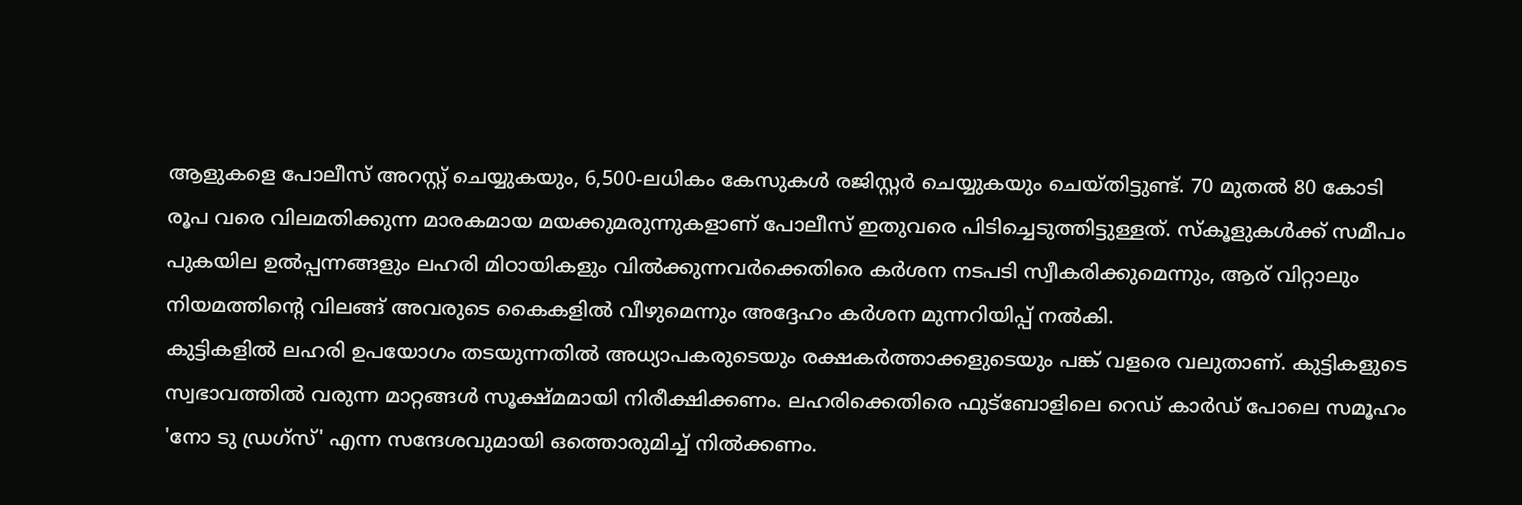ആളുകളെ പോലീസ് അറസ്റ്റ് ചെയ്യുകയും, 6,500-ലധികം കേസുകൾ രജിസ്റ്റർ ചെയ്യുകയും ചെയ്തിട്ടുണ്ട്. 70 മുതൽ 80 കോടി രൂപ വരെ വിലമതിക്കുന്ന മാരകമായ മയക്കുമരുന്നുകളാണ് പോലീസ് ഇതുവരെ പിടിച്ചെടുത്തിട്ടുള്ളത്. സ്കൂളുകൾക്ക് സമീപം പുകയില ഉൽപ്പന്നങ്ങളും ലഹരി മിഠായികളും വിൽക്കുന്നവർക്കെതിരെ കർശന നടപടി സ്വീകരിക്കുമെന്നും, ആര് വിറ്റാലും നിയമത്തിന്റെ വിലങ്ങ് അവരുടെ കൈകളിൽ വീഴുമെന്നും അദ്ദേഹം കർശന മുന്നറിയിപ്പ് നൽകി.
കുട്ടികളിൽ ലഹരി ഉപയോഗം തടയുന്നതിൽ അധ്യാപകരുടെയും രക്ഷകർത്താക്കളുടെയും പങ്ക് വളരെ വലുതാണ്. കുട്ടികളുടെ സ്വഭാവത്തിൽ വരുന്ന മാറ്റങ്ങൾ സൂക്ഷ്മമായി നിരീക്ഷിക്കണം. ലഹരിക്കെതിരെ ഫുട്ബോളിലെ റെഡ് കാർഡ് പോലെ സമൂഹം 'നോ ടു ഡ്രഗ്സ്' എന്ന സന്ദേശവുമായി ഒത്തൊരുമിച്ച് നിൽക്കണം.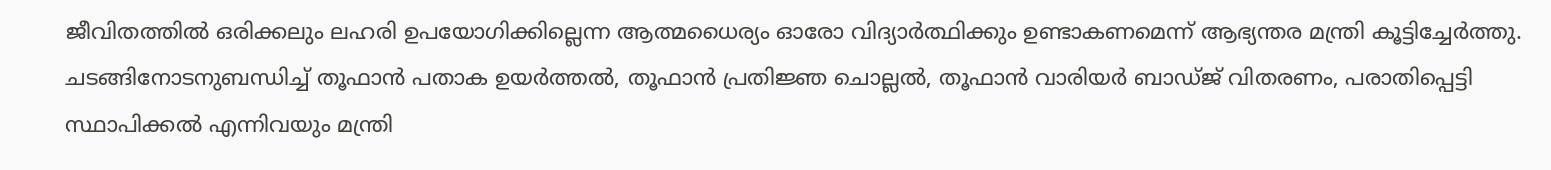ജീവിതത്തിൽ ഒരിക്കലും ലഹരി ഉപയോഗിക്കില്ലെന്ന ആത്മധൈര്യം ഓരോ വിദ്യാർത്ഥിക്കും ഉണ്ടാകണമെന്ന് ആഭ്യന്തര മന്ത്രി കൂട്ടിച്ചേർത്തു.
ചടങ്ങിനോടനുബന്ധിച്ച് തൂഫാൻ പതാക ഉയർത്തൽ, തൂഫാൻ പ്രതിജ്ഞ ചൊല്ലൽ, തൂഫാൻ വാരിയർ ബാഡ്ജ് വിതരണം, പരാതിപ്പെട്ടി സ്ഥാപിക്കൽ എന്നിവയും മന്ത്രി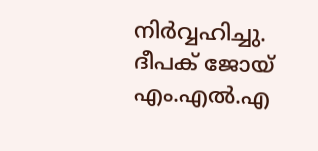നിർവ്വഹിച്ചു.
ദീപക് ജോയ് എം.എൽ.എ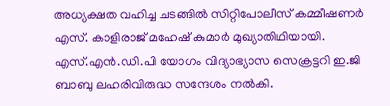അധ്യക്ഷത വഹിച്ച ചടങ്ങിൽ സിറ്റിപോലീസ് കമ്മീഷണർ എസ്. കാളിരാജ് മഹേഷ് കുമാർ മുഖ്യാതിഥിയായി. എസ്.എൻ.ഡി.പി യോഗം വിദ്യാഭ്യാസ സെക്രട്ടറി ഇ.ജി ബാബു ലഹരിവിരുദ്ധ സന്ദേശം നൽകി.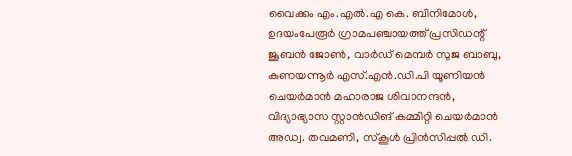വൈക്കം എം.എൽ.എ കെ. ബിനിമോൾ, ഉദയംപേരൂർ ഗ്രാമപഞ്ചായത്ത് പ്രസിഡന്റ് ജൂബൻ ജോൺ, വാർഡ് മെമ്പർ സുജ ബാബു, കണയന്നൂർ എസ്.എൻ.ഡി.പി യൂണിയൻ ചെയർമാൻ മഹാരാജ ശിവാനന്ദൻ, വിദ്യാഭ്യാസ സ്റ്റാൻഡിങ് കമ്മിറ്റി ചെയർമാൻ അഡ്വ. തവമണി, സ്കൂൾ പ്രിൻസിപ്പൽ ഡി.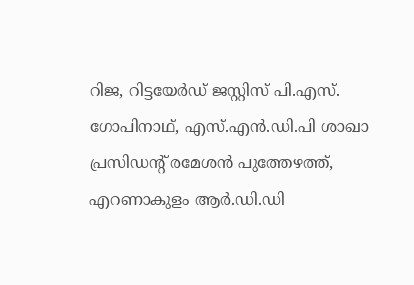റിജ, റിട്ടയേർഡ് ജസ്റ്റിസ് പി.എസ്. ഗോപിനാഥ്, എസ്.എൻ.ഡി.പി ശാഖാ പ്രസിഡന്റ് രമേശൻ പുത്തേഴത്ത്, എറണാകുളം ആർ.ഡി.ഡി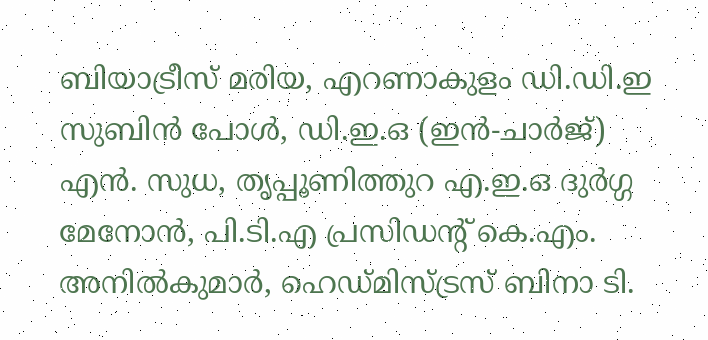ബിയാട്രീസ് മരിയ, എറണാകുളം ഡി.ഡി.ഇ സുബിൻ പോൾ, ഡി.ഇ.ഒ (ഇൻ-ചാർജ്) എൻ. സുധ, തൃപ്പൂണിത്തുറ എ.ഇ.ഒ ദുർഗ്ഗ മേനോൻ, പി.ടി.എ പ്രസിഡന്റ് കെ.എം. അനിൽകുമാർ, ഹെഡ്മിസ്ട്രസ് ബിനാ ടി.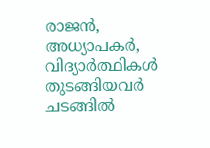രാജൻ, അധ്യാപകർ, വിദ്യാർത്ഥികൾ തുടങ്ങിയവർ ചടങ്ങിൽ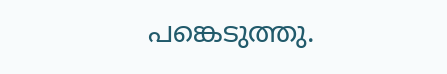പങ്കെടുത്തു.